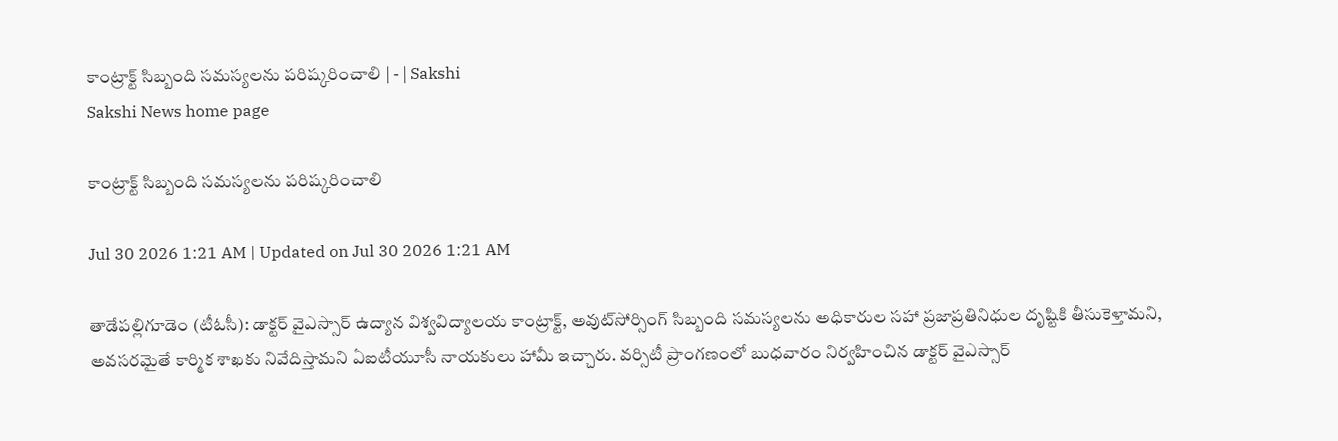కాంట్రాక్ట్‌ సిబ్బంది సమస్యలను పరిష్కరించాలి | - | Sakshi
Sakshi News home page

కాంట్రాక్ట్‌ సిబ్బంది సమస్యలను పరిష్కరించాలి

Jul 30 2026 1:21 AM | Updated on Jul 30 2026 1:21 AM

తాడేపల్లిగూడెం (టీఓసీ): డాక్టర్‌ వైఎస్సార్‌ ఉద్యాన విశ్వవిద్యాలయ కాంట్రాక్ట్‌, అవుట్‌సోర్సింగ్‌ సిబ్బంది సమస్యలను అధికారుల సహా ప్రజాప్రతినిధుల దృష్టికి తీసుకెళ్తామని, అవసరమైతే కార్మిక శాఖకు నివేదిస్తామని ఏఐటీయూసీ నాయకులు హామీ ఇచ్చారు. వర్సిటీ ప్రాంగణంలో బుధవారం నిర్వహించిన డాక్టర్‌ వైఎస్సార్‌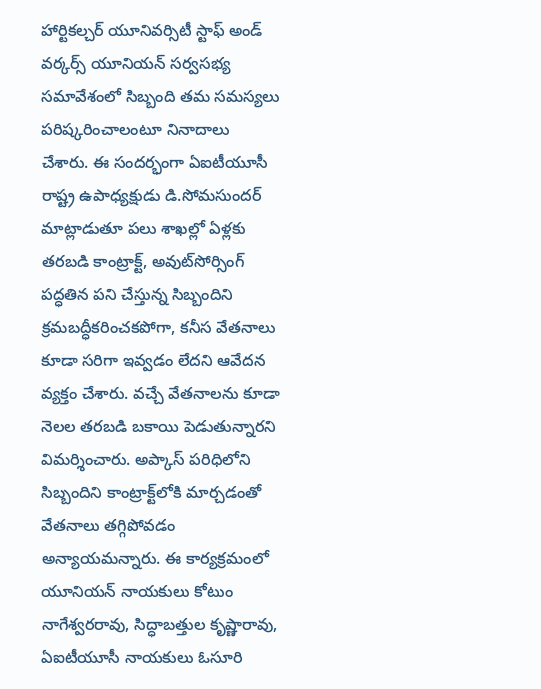హార్టికల్చర్‌ యూనివర్సిటీ స్టాఫ్‌ అండ్‌ వర్కర్స్‌ యూనియన్‌ సర్వసభ్య సమావేశంలో సిబ్బంది తమ సమస్యలు పరిష్కరించాలంటూ నినాదాలు చేశారు. ఈ సందర్భంగా ఏఐటీయూసీ రాష్ట్ర ఉపాధ్యక్షుడు డి.సోమసుందర్‌ మాట్లాడుతూ పలు శాఖల్లో ఏళ్లకు తరబడి కాంట్రాక్ట్‌, అవుట్‌సోర్సింగ్‌ పద్ధతిన పని చేస్తున్న సిబ్బందిని క్రమబద్ధీకరించకపోగా, కనీస వేతనాలు కూడా సరిగా ఇవ్వడం లేదని ఆవేదన వ్యక్తం చేశారు. వచ్చే వేతనాలను కూడా నెలల తరబడి బకాయి పెడుతున్నారని విమర్శించారు. అప్కాస్‌ పరిధిలోని సిబ్బందిని కాంట్రాక్ట్‌లోకి మార్చడంతో వేతనాలు తగ్గిపోవడం అన్యాయమన్నారు. ఈ కార్యక్రమంలో యూనియన్‌ నాయకులు కోటుం నాగేశ్వరరావు, సిద్ధాబత్తుల కృష్ణారావు, ఏఐటీయూసీ నాయకులు ఓసూరి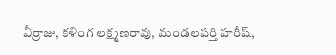వీర్రాజు, కళింగ లక్ష్మణరావు, మండలపర్తి హరీష్‌,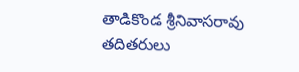తాడికొండ శ్రీనివాసరావు తదితరులు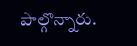పాల్గొన్నారు.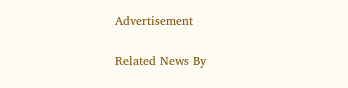Advertisement

Related News By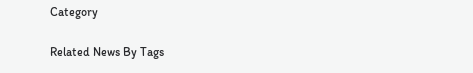Category

Related News By Tags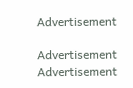Advertisement

Advertisement
Advertisement